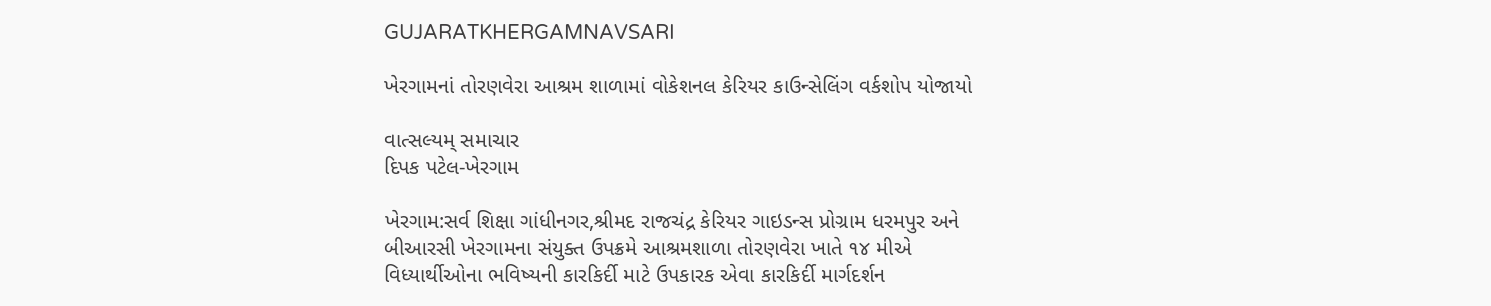GUJARATKHERGAMNAVSARI

ખેરગામનાં તોરણવેરા આશ્રમ શાળામાં વોકેશનલ કેરિયર કાઉન્સેલિંગ વર્કશોપ યોજાયો

વાત્સલ્યમ્ સમાચાર
દિપક પટેલ-ખેરગામ

ખેરગામ:સર્વ શિક્ષા ગાંધીનગર,શ્રીમદ રાજચંદ્ર કેરિયર ગાઇડન્સ પ્રોગ્રામ ધરમપુર અને બીઆરસી ખેરગામના સંયુક્ત ઉપક્રમે આશ્રમશાળા તોરણવેરા ખાતે ૧૪ મીએ વિધ્યાર્થીઓના ભવિષ્યની કારકિર્દી માટે ઉપકારક એવા કારકિર્દી માર્ગદર્શન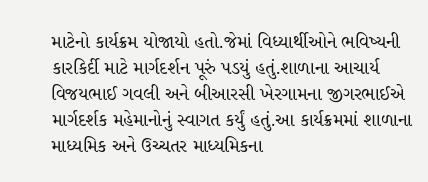માટેનો કાર્યક્રમ યોજાયો હતો.જેમાં વિધ્યાર્થીઓને ભવિષ્યની કારકિર્દી માટે માર્ગદર્શન પૂરું પડયું હતું.શાળાના આચાર્ય વિજયભાઈ ગવલી અને બીઆરસી ખેરગામના જીગરભાઈએ માર્ગદર્શક મહેમાનોનું સ્વાગત કર્યું હતું.આ કાર્યક્રમમાં શાળાના માધ્યમિક અને ઉચ્ચતર માધ્યમિકના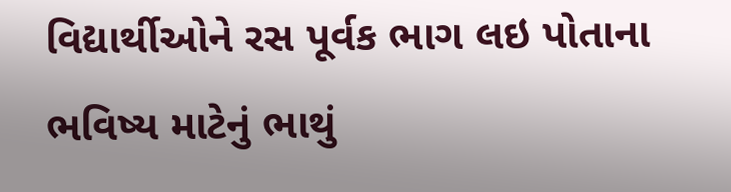વિદ્યાર્થીઓને રસ પૂર્વક ભાગ લઇ પોતાના ભવિષ્ય માટેનું ભાથું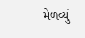મેળવ્યું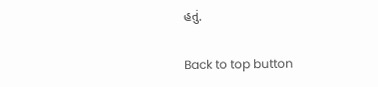હતું.

Back to top button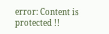error: Content is protected !!